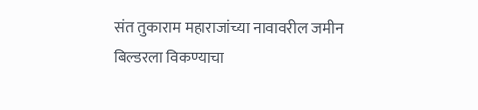संत तुकाराम महाराजांच्या नावावरील जमीन बिल्डरला विकण्याचा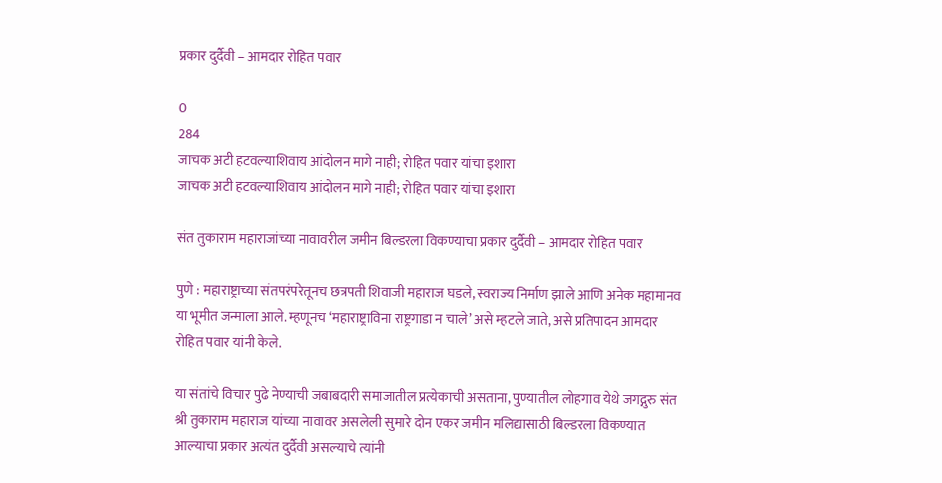प्रकार दुर्दैवी – आमदार रोहित पवार

0
284
जाचक अटी हटवल्याशिवाय आंदोलन मागे नाही; रोहित पवार यांचा इशारा
जाचक अटी हटवल्याशिवाय आंदोलन मागे नाही; रोहित पवार यांचा इशारा

संत तुकाराम महाराजांच्या नावावरील जमीन बिल्डरला विकण्याचा प्रकार दुर्दैवी – आमदार रोहित पवार

पुणे : महाराष्ट्राच्या संतपरंपरेतूनच छत्रपती शिवाजी महाराज घडले, स्वराज्य निर्माण झाले आणि अनेक महामानव या भूमीत जन्माला आले. म्हणूनच ‘महाराष्ट्राविना राष्ट्रगाडा न चाले’ असे म्हटले जाते, असे प्रतिपादन आमदार रोहित पवार यांनी केले.

या संतांचे विचार पुढे नेण्याची जबाबदारी समाजातील प्रत्येकाची असताना, पुण्यातील लोहगाव येथे जगद्गुरु संत श्री तुकाराम महाराज यांच्या नावावर असलेली सुमारे दोन एकर जमीन मलिद्यासाठी बिल्डरला विकण्यात आल्याचा प्रकार अत्यंत दुर्दैवी असल्याचे त्यांनी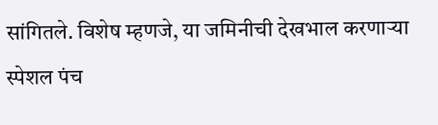सांगितले. विशेष म्हणजे, या जमिनीची देखभाल करणाऱ्या स्पेशल पंच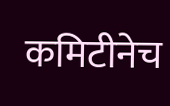कमिटीनेच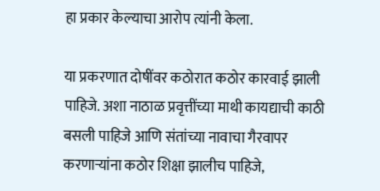हा प्रकार केल्याचा आरोप त्यांनी केला.

या प्रकरणात दोषींवर कठोरात कठोर कारवाई झाली पाहिजे. अशा नाठाळ प्रवृत्तींच्या माथी कायद्याची काठी बसली पाहिजे आणि संतांच्या नावाचा गैरवापर करणाऱ्यांना कठोर शिक्षा झालीच पाहिजे,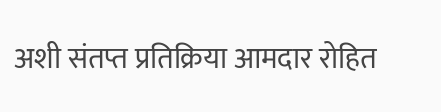अशी संतप्त प्रतिक्रिया आमदार रोहित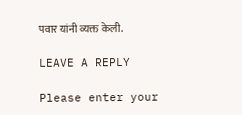पवार यांनी व्यक्त केली.

LEAVE A REPLY

Please enter your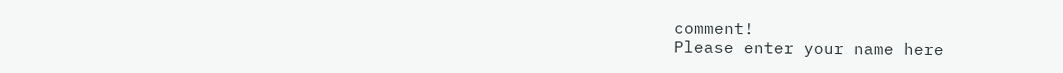comment!
Please enter your name here